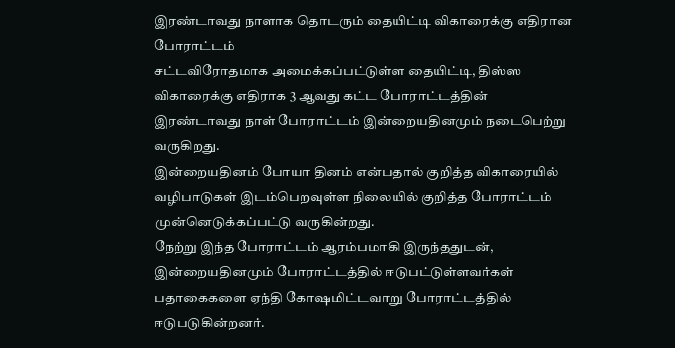இரண்டாவது நாளாக தொடரும் தையிட்டி விகாரைக்கு எதிரான போராட்டம்
சட்டவிரோதமாக அமைக்கப்பட்டுள்ள தையிட்டி, திஸ்ஸ விகாரைக்கு எதிராக 3 ஆவது கட்ட போராட்டத்தின் இரண்டாவது நாள் போராட்டம் இன்றையதினமும் நடைபெற்று வருகிறது.
இன்றையதினம் போயா தினம் என்பதால் குறித்த விகாரையில் வழிபாடுகள் இடம்பெறவுள்ள நிலையில் குறித்த போராட்டம் முன்னெடுக்கப்பட்டு வருகின்றது.
நேற்று இந்த போராட்டம் ஆரம்பமாகி இருந்ததுடன், இன்றையதினமும் போராட்டத்தில் ஈடுபட்டுள்ளவர்கள் பதாகைகளை ஏந்தி கோஷமிட்டவாறு போராட்டத்தில் ஈடுபடுகின்றனர்.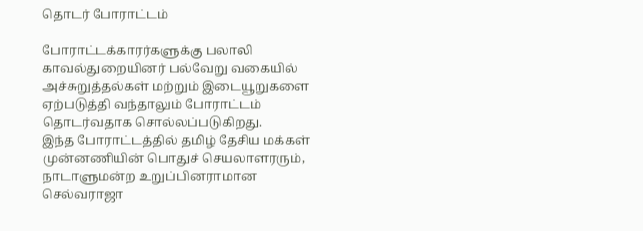தொடர் போராட்டம்

போராட்டக்காரர்களுக்கு பலாலி காவல்துறையினர் பல்வேறு வகையில் அச்சுறுத்தல்கள் மற்றும் இடையூறுகளை ஏற்படுத்தி வந்தாலும் போராட்டம் தொடர்வதாக சொல்லப்படுகிறது.
இந்த போராட்டத்தில் தமிழ் தேசிய மக்கள் முன்னணியின் பொதுச் செயலாளரரும், நாடாளுமன்ற உறுப்பினராமான செல்வராஜா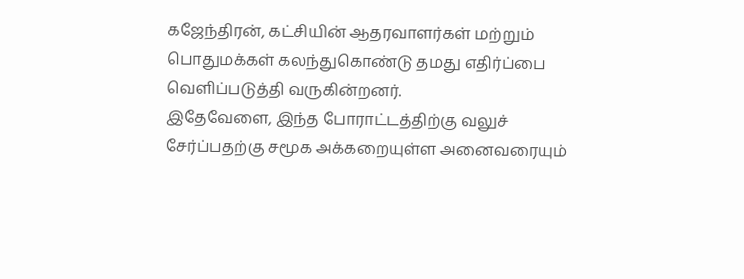கஜேந்திரன், கட்சியின் ஆதரவாளர்கள் மற்றும் பொதுமக்கள் கலந்துகொண்டு தமது எதிர்ப்பை வெளிப்படுத்தி வருகின்றனர்.
இதேவேளை, இந்த போராட்டத்திற்கு வலுச் சேர்ப்பதற்கு சமூக அக்கறையுள்ள அனைவரையும்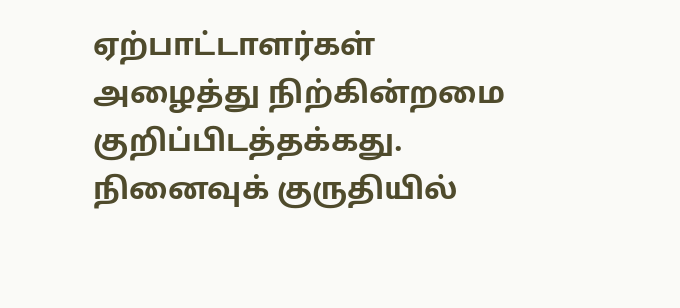ஏற்பாட்டாளர்கள் அழைத்து நிற்கின்றமை குறிப்பிடத்தக்கது.
நினைவுக் குருதியில்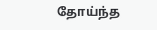தோய்ந்த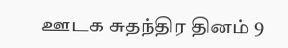ஊடக சுதந்திர தினம் 9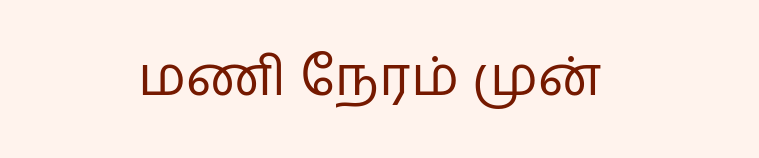மணி நேரம் முன்